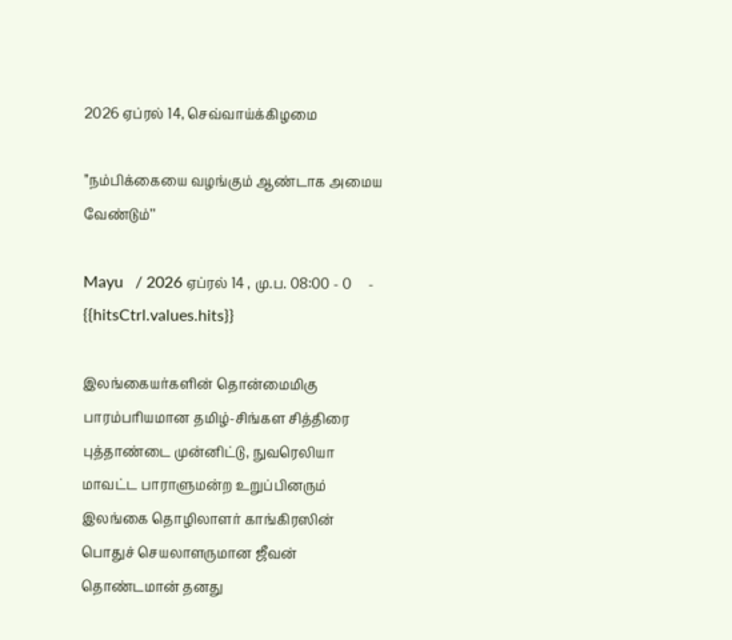2026 ஏப்ரல் 14, செவ்வாய்க்கிழமை

’’நம்பிக்கையை வழங்கும் ஆண்டாக அமைய வேண்டும்’’

Mayu   / 2026 ஏப்ரல் 14 , மு.ப. 08:00 - 0     - {{hitsCtrl.values.hits}}

இலங்கையர்களின் தொன்மைமிகு பாரம்பரியமான தமிழ்-சிங்கள சித்திரை புத்தாண்டை முன்னிட்டு, நுவரெலியா மாவட்ட பாராளுமன்ற உறுப்பினரும் இலங்கை தொழிலாளர் காங்கிரஸின் பொதுச் செயலாளருமான ஜீவன் தொண்டமான் தனது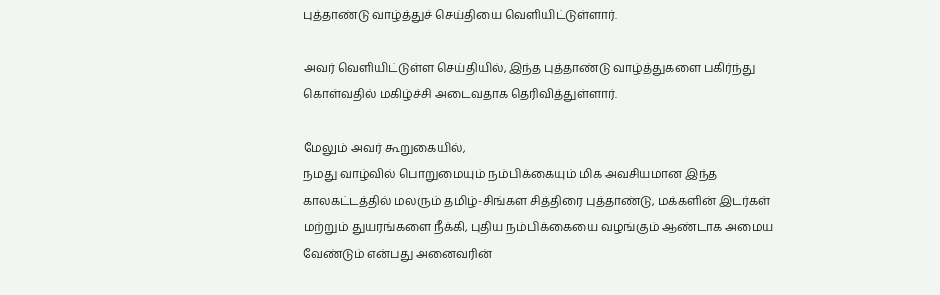புத்தாண்டு வாழ்த்துச் செய்தியை வெளியிட்டுள்ளார்.

அவர் வெளியிட்டுள்ள செய்தியில், இந்த புத்தாண்டு வாழ்த்துகளை பகிர்ந்து கொள்வதில் மகிழ்ச்சி அடைவதாக தெரிவித்துள்ளார்.

மேலும் அவர் கூறுகையில்,
நமது வாழ்வில் பொறுமையும் நம்பிக்கையும் மிக அவசியமான இந்த காலகட்டத்தில் மலரும் தமிழ்-சிங்கள சித்திரை புத்தாண்டு, மக்களின் இடர்கள் மற்றும் துயரங்களை நீக்கி, புதிய நம்பிக்கையை வழங்கும் ஆண்டாக அமைய வேண்டும் என்பது அனைவரின்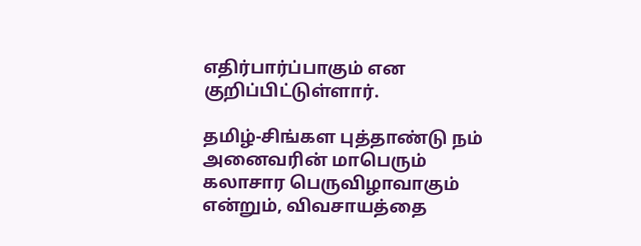எதிர்பார்ப்பாகும் என குறிப்பிட்டுள்ளார்.

தமிழ்-சிங்கள புத்தாண்டு நம் அனைவரின் மாபெரும் கலாசார பெருவிழாவாகும் என்றும், விவசாயத்தை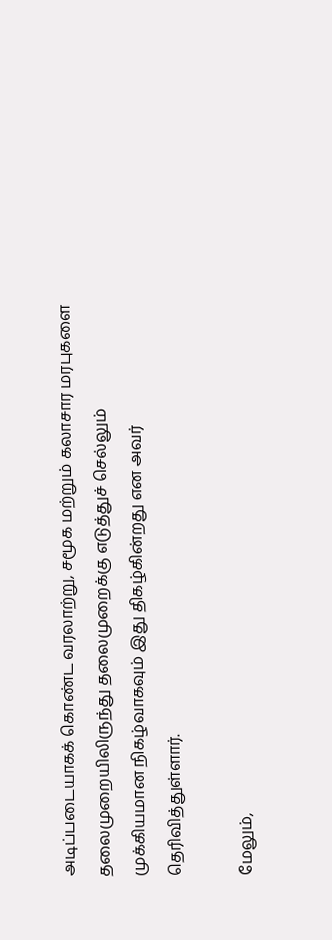அடிப்படையாகக் கொண்ட வரலாற்று, சமூக மற்றும் கலாசார மரபுகளை தலைமுறையிலிருந்து தலைமுறைக்கு எடுத்துச் செல்லும் முக்கியமான நிகழ்வாகவும் இது திகழ்கின்றது என அவர் தெரிவித்துள்ளார்.

மேலும்,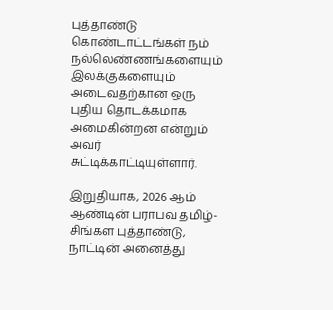புத்தாண்டு கொண்டாட்டங்கள் நம் நல்லெண்ணங்களையும் இலக்குகளையும் அடைவதற்கான ஒரு புதிய தொடக்கமாக அமைகின்றன என்றும் அவர் சுட்டிக்காட்டியுள்ளார்.

இறுதியாக, 2026 ஆம் ஆண்டின் பராபவ தமிழ்-சிங்கள புத்தாண்டு, நாட்டின் அனைத்து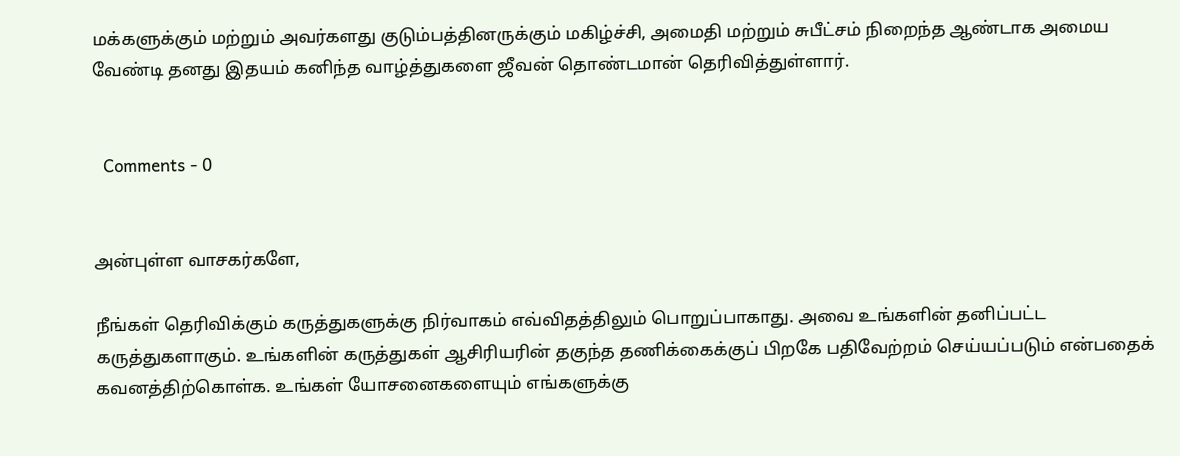மக்களுக்கும் மற்றும் அவர்களது குடும்பத்தினருக்கும் மகிழ்ச்சி, அமைதி மற்றும் சுபீட்சம் நிறைந்த ஆண்டாக அமைய வேண்டி தனது இதயம் கனிந்த வாழ்த்துகளை ஜீவன் தொண்டமான் தெரிவித்துள்ளார்.


  Comments - 0


அன்புள்ள வாசகர்களே,

நீங்கள் தெரிவிக்கும் கருத்துகளுக்கு நிர்வாகம் எவ்விதத்திலும் பொறுப்பாகாது. அவை உங்களின் தனிப்பட்ட கருத்துகளாகும். உங்களின் கருத்துகள் ஆசிரியரின் தகுந்த தணிக்கைக்குப் பிறகே பதிவேற்றம் செய்யப்படும் என்பதைக் கவனத்திற்கொள்க. உங்கள் யோசனைகளையும் எங்களுக்கு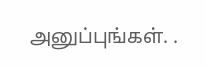அனுப்புங்கள். .